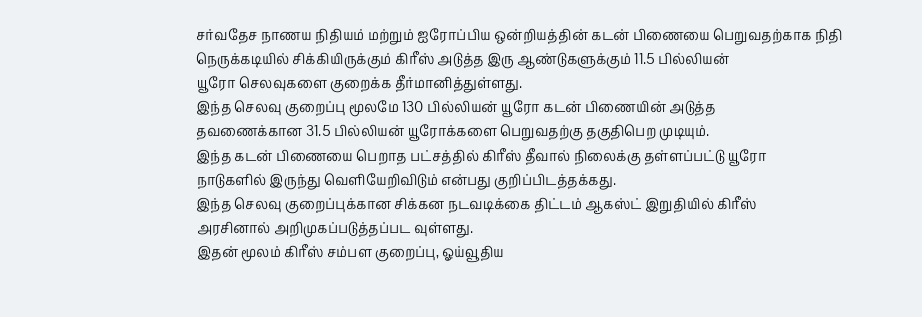சர்வதேச நாணய நிதியம் மற்றும் ஐரோப்பிய ஒன்றியத்தின் கடன் பிணையை பெறுவதற்காக நிதி
நெருக்கடியில் சிக்கியிருக்கும் கிரீஸ் அடுத்த இரு ஆண்டுகளுக்கும் 11.5 பில்லியன்
யூரோ செலவுகளை குறைக்க தீர்மானித்துள்ளது.
இந்த செலவு குறைப்பு மூலமே 130 பில்லியன் யூரோ கடன் பிணையின் அடுத்த
தவணைக்கான 31.5 பில்லியன் யூரோக்களை பெறுவதற்கு தகுதிபெற முடியும்.
இந்த கடன் பிணையை பெறாத பட்சத்தில் கிரீஸ் தீவால் நிலைக்கு தள்ளப்பட்டு யூரோ
நாடுகளில் இருந்து வெளியேறிவிடும் என்பது குறிப்பிடத்தக்கது.
இந்த செலவு குறைப்புக்கான சிக்கன நடவடிக்கை திட்டம் ஆகஸ்ட் இறுதியில் கிரீஸ்
அரசினால் அறிமுகப்படுத்தப்பட வுள்ளது.
இதன் மூலம் கிரீஸ் சம்பள குறைப்பு, ஓய்வூதிய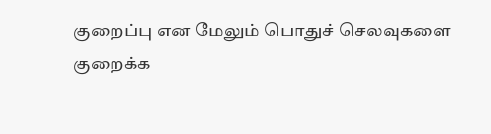குறைப்பு என மேலும் பொதுச் செலவுகளை
குறைக்க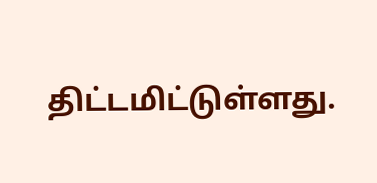திட்டமிட்டுள்ளது.